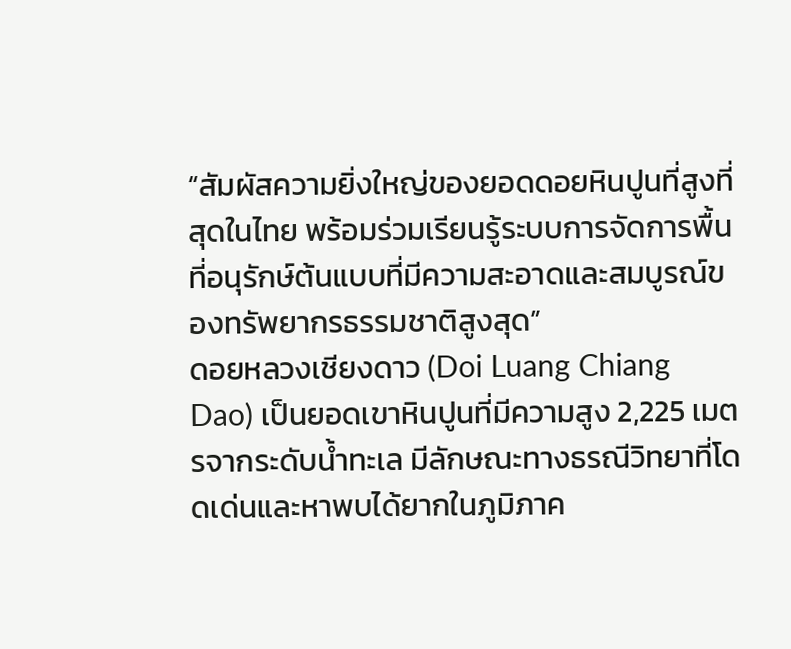“สัมผัสความยิ่งใหญ่ของยอดดอยหินปูนที่สูงที่สุดในไทย พร้อมร่วมเรียนรู้ระบบการจัดการพื้นที่อนุรักษ์ต้นแบบที่มีความสะอาดและสมบูรณ์ของทรัพยากรธรรมชาติสูงสุด”
ดอยหลวงเชียงดาว (Doi Luang Chiang Dao) เป็นยอดเขาหินปูนที่มีความสูง 2,225 เมตรจากระดับน้ำทะเล มีลักษณะทางธรณีวิทยาที่โดดเด่นและหาพบได้ยากในภูมิภาค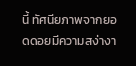นี้ ทัศนียภาพจากยอดดอยมีความสง่างา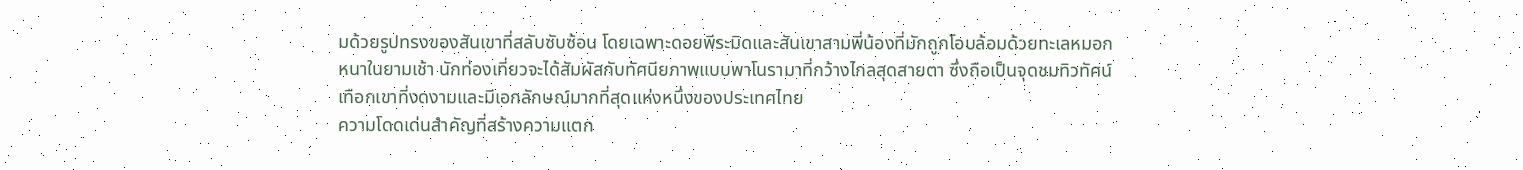มด้วยรูปทรงของสันเขาที่สลับซับซ้อน โดยเฉพาะดอยพีระมิดและสันเขาสามพี่น้องที่มักถูกโอบล้อมด้วยทะเลหมอกหนาในยามเช้า นักท่องเที่ยวจะได้สัมผัสกับทัศนียภาพแบบพาโนรามาที่กว้างไกลสุดสายตา ซึ่งถือเป็นจุดชมทิวทัศน์เทือกเขาที่งดงามและมีเอกลักษณ์มากที่สุดแห่งหนึ่งของประเทศไทย
ความโดดเด่นสำคัญที่สร้างความแตก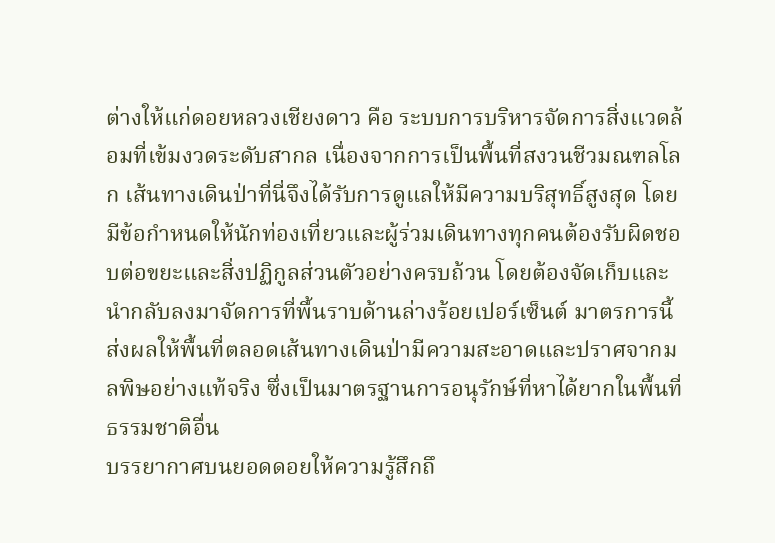ต่างให้แก่ดอยหลวงเชียงดาว คือ ระบบการบริหารจัดการสิ่งแวดล้อมที่เข้มงวดระดับสากล เนื่องจากการเป็นพื้นที่สงวนชีวมณฑลโลก เส้นทางเดินป่าที่นี่จึงได้รับการดูแลให้มีความบริสุทธิ์สูงสุด โดยมีข้อกำหนดให้นักท่องเที่ยวและผู้ร่วมเดินทางทุกคนต้องรับผิดชอบต่อขยะและสิ่งปฏิกูลส่วนตัวอย่างครบถ้วน โดยต้องจัดเก็บและนำกลับลงมาจัดการที่พื้นราบด้านล่างร้อยเปอร์เซ็นต์ มาตรการนี้ส่งผลให้พื้นที่ตลอดเส้นทางเดินป่ามีความสะอาดและปราศจากมลพิษอย่างแท้จริง ซึ่งเป็นมาตรฐานการอนุรักษ์ที่หาได้ยากในพื้นที่ธรรมชาติอื่น
บรรยากาศบนยอดดอยให้ความรู้สึกถึ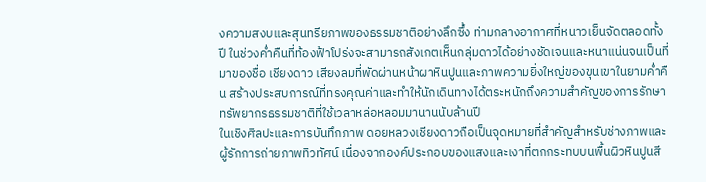งความสงบและสุนทรียภาพของธรรมชาติอย่างลึกซึ้ง ท่ามกลางอากาศที่หนาวเย็นจัดตลอดทั้งปี ในช่วงค่ำคืนที่ท้องฟ้าโปร่งจะสามารถสังเกตเห็นกลุ่มดาวได้อย่างชัดเจนและหนาแน่นจนเป็นที่มาของชื่อ เชียงดาว เสียงลมที่พัดผ่านหน้าผาหินปูนและภาพความยิ่งใหญ่ของขุนเขาในยามค่ำคืน สร้างประสบการณ์ที่ทรงคุณค่าและทำให้นักเดินทางได้ตระหนักถึงความสำคัญของการรักษาทรัพยากรธรรมชาติที่ใช้เวลาหล่อหลอมมานานนับล้านปี
ในเชิงศิลปะและการบันทึกภาพ ดอยหลวงเชียงดาวถือเป็นจุดหมายที่สำคัญสำหรับช่างภาพและผู้รักการถ่ายภาพทิวทัศน์ เนื่องจากองค์ประกอบของแสงและเงาที่ตกกระทบบนพื้นผิวหินปูนสี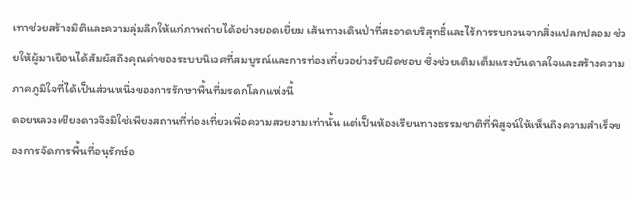เทาช่วยสร้างมิติและความลุ่มลึกให้แก่ภาพถ่ายได้อย่างยอดเยี่ยม เส้นทางเดินป่าที่สะอาดบริสุทธิ์และไร้การรบกวนจากสิ่งแปลกปลอม ช่วยให้ผู้มาเยือนได้สัมผัสถึงคุณค่าของระบบนิเวศที่สมบูรณ์และการท่องเที่ยวอย่างรับผิดชอบ ซึ่งช่วยเติมเต็มแรงบันดาลใจและสร้างความภาคภูมิใจที่ได้เป็นส่วนหนึ่งของการรักษาพื้นที่มรดกโลกแห่งนี้
ดอยหลวงเชียงดาวจึงมิใช่เพียงสถานที่ท่องเที่ยวเพื่อความสวยงามเท่านั้น แต่เป็นห้องเรียนทางธรรมชาติที่พิสูจน์ให้เห็นถึงความสำเร็จของการจัดการพื้นที่อนุรักษ์อ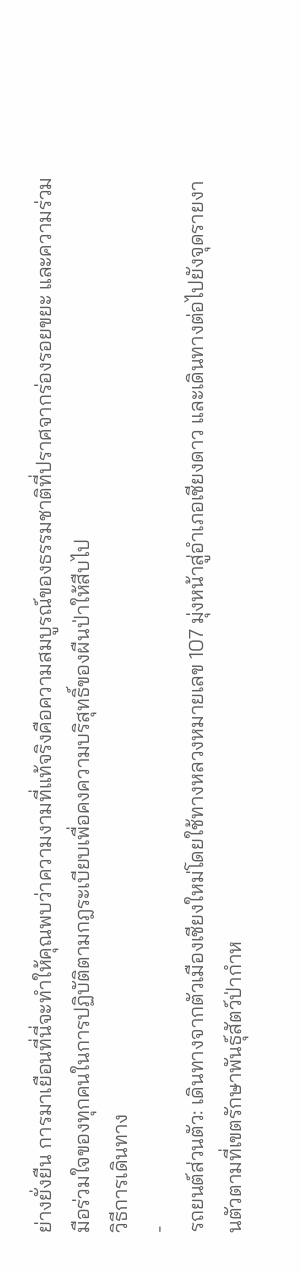ย่างยั่งยืน การมาเยือนที่นี่จะทำให้คุณพบว่าความงามที่แท้จริงคือความสมบูรณ์ของธรรมชาติที่ปราศจากร่องรอยขยะ และความร่วมมือร่วมใจของทุกคนในการปฏิบัติตามกฎระเบียบเพื่อคงความบริสุทธิ์ของผืนป่าให้สืบไป
วิธีการเดินทาง
-
รถยนต์ส่วนตัว: เดินทางจากตัวเมืองเชียงใหม่โดยใช้ทางหลวงหมายเลข 107 มุ่งหน้าสู่อำเภอเชียงดาว และเดินทางต่อไปยังจุดรายงานตัวตามที่เขตรักษาพันธุ์สัตว์ป่ากำห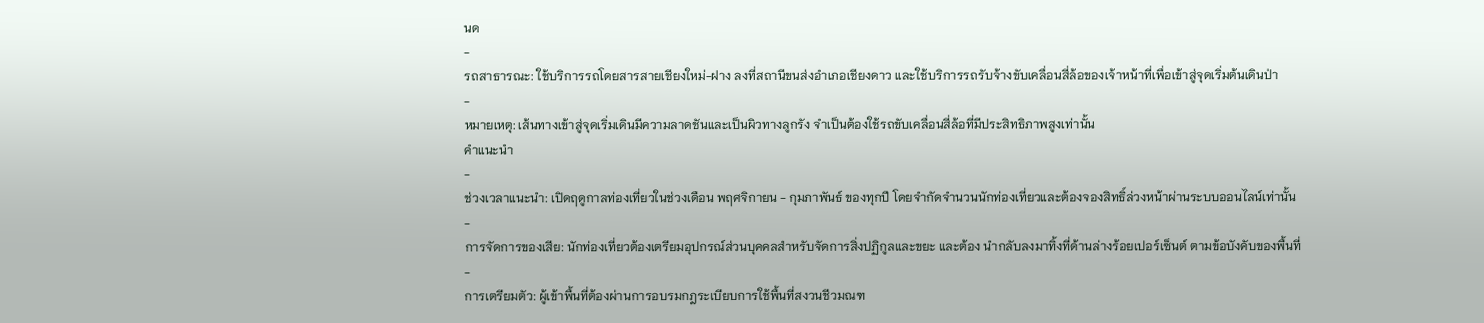นด
-
รถสาธารณะ: ใช้บริการรถโดยสารสายเชียงใหม่-ฝาง ลงที่สถานีขนส่งอำเภอเชียงดาว และใช้บริการรถรับจ้างขับเคลื่อนสี่ล้อของเจ้าหน้าที่เพื่อเข้าสู่จุดเริ่มต้นเดินป่า
-
หมายเหตุ: เส้นทางเข้าสู่จุดเริ่มเดินมีความลาดชันและเป็นผิวทางลูกรัง จำเป็นต้องใช้รถขับเคลื่อนสี่ล้อที่มีประสิทธิภาพสูงเท่านั้น
คำแนะนำ
-
ช่วงเวลาแนะนำ: เปิดฤดูกาลท่องเที่ยวในช่วงเดือน พฤศจิกายน - กุมภาพันธ์ ของทุกปี โดยจำกัดจำนวนนักท่องเที่ยวและต้องจองสิทธิ์ล่วงหน้าผ่านระบบออนไลน์เท่านั้น
-
การจัดการของเสีย: นักท่องเที่ยวต้องเตรียมอุปกรณ์ส่วนบุคคลสำหรับจัดการสิ่งปฏิกูลและขยะ และต้อง นำกลับลงมาทิ้งที่ด้านล่างร้อยเปอร์เซ็นต์ ตามข้อบังคับของพื้นที่
-
การเตรียมตัว: ผู้เข้าพื้นที่ต้องผ่านการอบรมกฎระเบียบการใช้พื้นที่สงวนชีวมณฑ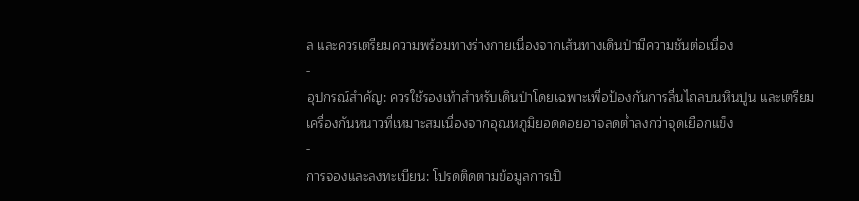ล และควรเตรียมความพร้อมทางร่างกายเนื่องจากเส้นทางเดินป่ามีความชันต่อเนื่อง
-
อุปกรณ์สำคัญ: ควรใช้รองเท้าสำหรับเดินป่าโดยเฉพาะเพื่อป้องกันการลื่นไถลบนหินปูน และเตรียมเครื่องกันหนาวที่เหมาะสมเนื่องจากอุณหภูมิยอดดอยอาจลดต่ำลงกว่าจุดเยือกแข็ง
-
การจองและลงทะเบียน: โปรดติดตามข้อมูลการเปิ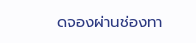ดจองผ่านช่องทา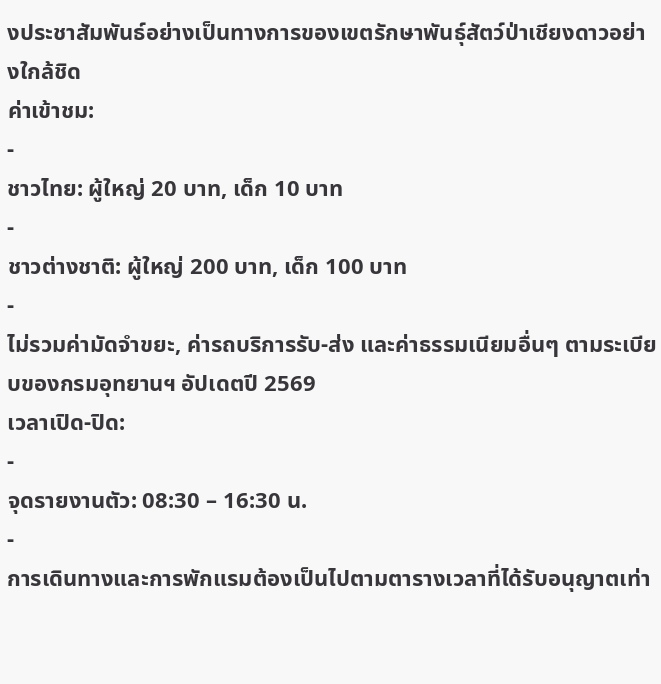งประชาสัมพันธ์อย่างเป็นทางการของเขตรักษาพันธุ์สัตว์ป่าเชียงดาวอย่างใกล้ชิด
ค่าเข้าชม:
-
ชาวไทย: ผู้ใหญ่ 20 บาท, เด็ก 10 บาท
-
ชาวต่างชาติ: ผู้ใหญ่ 200 บาท, เด็ก 100 บาท
-
ไม่รวมค่ามัดจำขยะ, ค่ารถบริการรับ-ส่ง และค่าธรรมเนียมอื่นๆ ตามระเบียบของกรมอุทยานฯ อัปเดตปี 2569
เวลาเปิด-ปิด:
-
จุดรายงานตัว: 08:30 – 16:30 น.
-
การเดินทางและการพักแรมต้องเป็นไปตามตารางเวลาที่ได้รับอนุญาตเท่า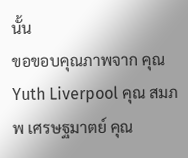นั้น
ขอขอบคุณภาพจาก คุณ Yuth Liverpool คุณ สมภพ เศรษฐมาตย์ คุณ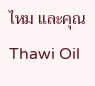ไหม และคุณ Thawi Oil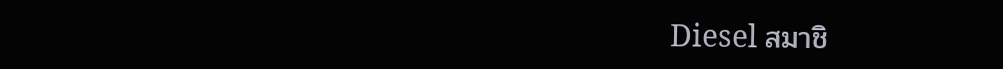Diesel สมาชิ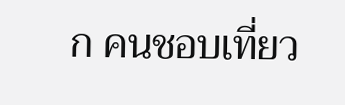ก คนชอบเที่ยว